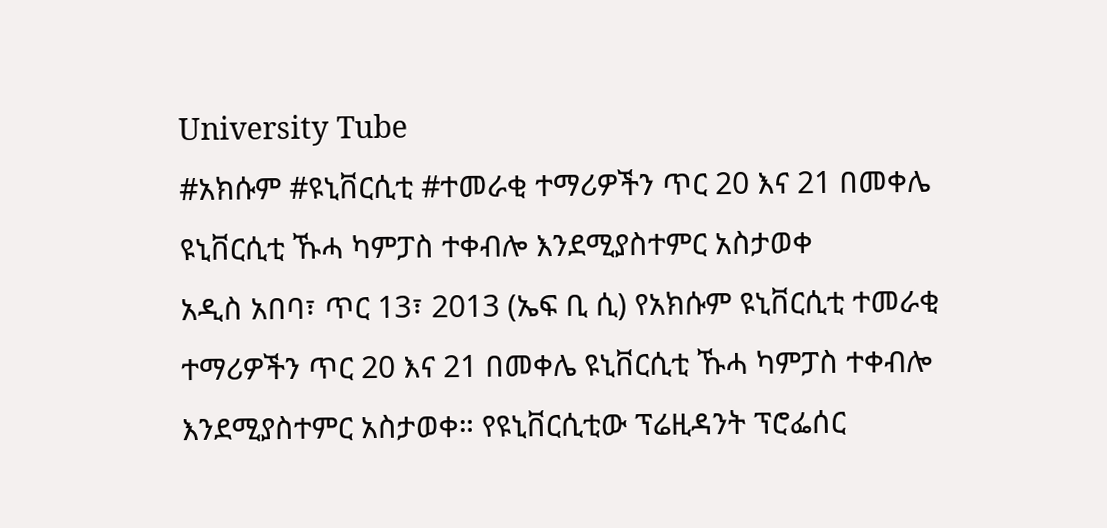University Tube
#አክሱም #ዩኒቨርሲቲ #ተመራቂ ተማሪዎችን ጥር 20 እና 21 በመቀሌ ዩኒቨርሲቲ ኹሓ ካምፓስ ተቀብሎ እንደሚያስተምር አስታወቀ
አዲስ አበባ፣ ጥር 13፣ 2013 (ኤፍ ቢ ሲ) የአክሱም ዩኒቨርሲቲ ተመራቂ ተማሪዎችን ጥር 20 እና 21 በመቀሌ ዩኒቨርሲቲ ኹሓ ካምፓስ ተቀብሎ እንደሚያስተምር አስታወቀ። የዩኒቨርሲቲው ፕሬዚዳንት ፕሮፌሰር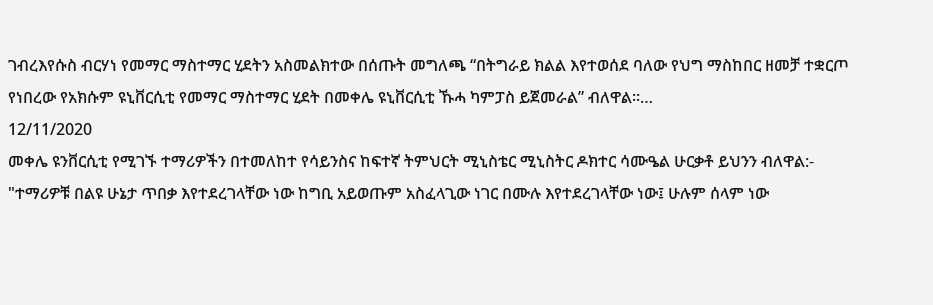ገብረእየሱስ ብርሃነ የመማር ማስተማር ሂደትን አስመልክተው በሰጡት መግለጫ “በትግራይ ክልል እየተወሰደ ባለው የህግ ማስከበር ዘመቻ ተቋርጦ የነበረው የአክሱም ዩኒቨርሲቲ የመማር ማስተማር ሂደት በመቀሌ ዩኒቨርሲቲ ኹሓ ካምፓስ ይጀመራል” ብለዋል።…
12/11/2020
መቀሌ ዩንቨርሲቲ የሚገኙ ተማሪዎችን በተመለከተ የሳይንስና ከፍተኛ ትምህርት ሚኒስቴር ሚኒስትር ዶክተር ሳሙዔል ሁርቃቶ ይህንን ብለዋል:-
"ተማሪዎቹ በልዩ ሁኔታ ጥበቃ እየተደረገላቸው ነው ከግቢ አይወጡም አስፈላጊው ነገር በሙሉ እየተደረገላቸው ነው፤ ሁሉም ሰላም ነው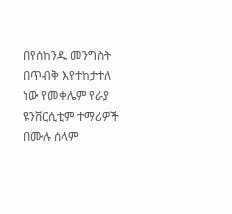በየሰከንዱ መንግስት በጥብቅ እየተከታተለ ነው የመቀሌም የራያ ዩንቨርሲቲም ተማሪዎች በሙሉ ሰላም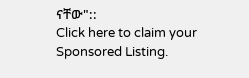ናቸው"::
Click here to claim your Sponsored Listing.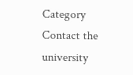Category
Contact the university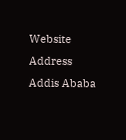Website
Address
Addis Ababa